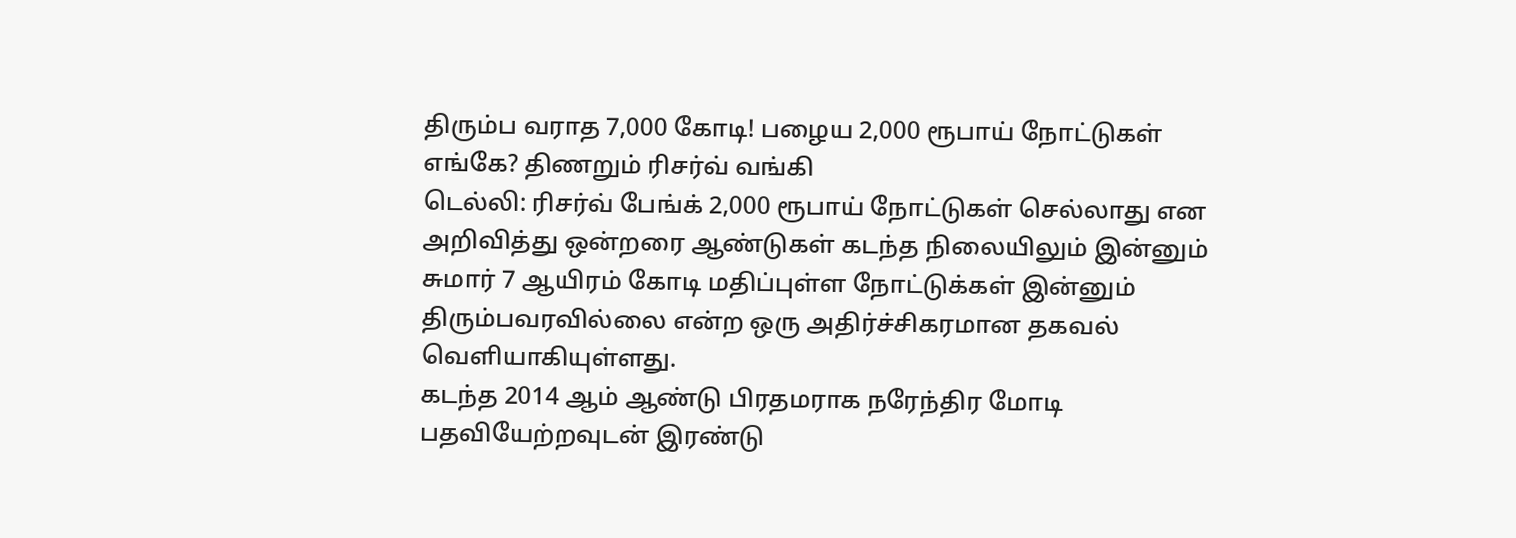திரும்ப வராத 7,000 கோடி! பழைய 2,000 ரூபாய் நோட்டுகள் எங்கே? திணறும் ரிசர்வ் வங்கி
டெல்லி: ரிசர்வ் பேங்க் 2,000 ரூபாய் நோட்டுகள் செல்லாது என அறிவித்து ஒன்றரை ஆண்டுகள் கடந்த நிலையிலும் இன்னும் சுமார் 7 ஆயிரம் கோடி மதிப்புள்ள நோட்டுக்கள் இன்னும் திரும்பவரவில்லை என்ற ஒரு அதிர்ச்சிகரமான தகவல் வெளியாகியுள்ளது.
கடந்த 2014 ஆம் ஆண்டு பிரதமராக நரேந்திர மோடி பதவியேற்றவுடன் இரண்டு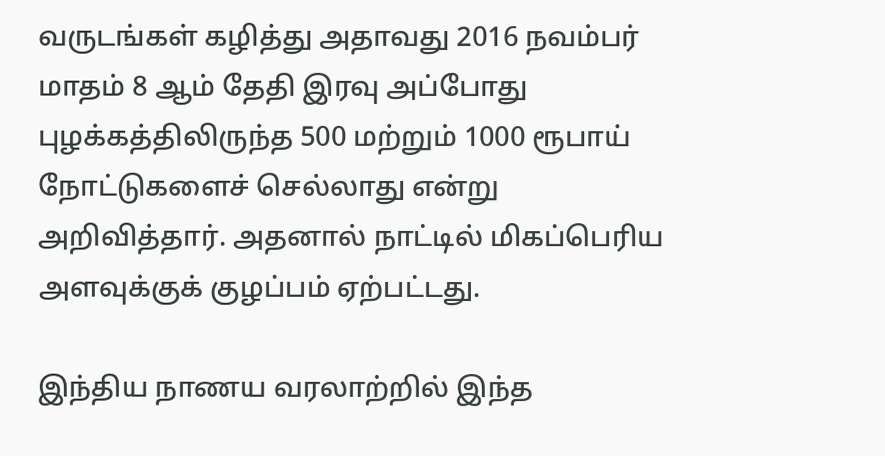வருடங்கள் கழித்து அதாவது 2016 நவம்பர் மாதம் 8 ஆம் தேதி இரவு அப்போது புழக்கத்திலிருந்த 500 மற்றும் 1000 ரூபாய் நோட்டுகளைச் செல்லாது என்று அறிவித்தார். அதனால் நாட்டில் மிகப்பெரிய அளவுக்குக் குழப்பம் ஏற்பட்டது.

இந்திய நாணய வரலாற்றில் இந்த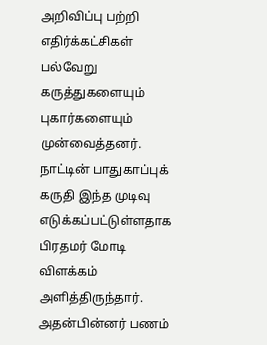அறிவிப்பு பற்றி எதிர்க்கட்சிகள் பல்வேறு கருத்துகளையும் புகார்களையும் முன்வைத்தனர். நாட்டின் பாதுகாப்புக் கருதி இந்த முடிவு எடுக்கப்பட்டுள்ளதாக பிரதமர் மோடி விளக்கம் அளித்திருந்தார். அதன்பின்னர் பணம்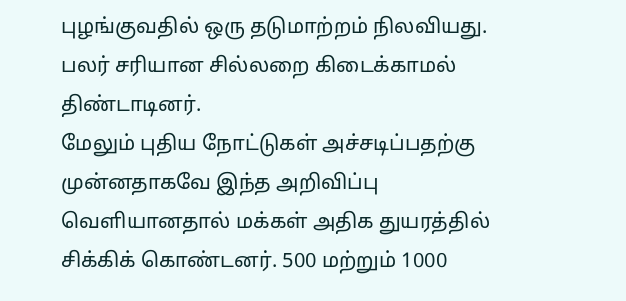புழங்குவதில் ஒரு தடுமாற்றம் நிலவியது. பலர் சரியான சில்லறை கிடைக்காமல் திண்டாடினர்.
மேலும் புதிய நோட்டுகள் அச்சடிப்பதற்கு முன்னதாகவே இந்த அறிவிப்பு வெளியானதால் மக்கள் அதிக துயரத்தில் சிக்கிக் கொண்டனர். 500 மற்றும் 1000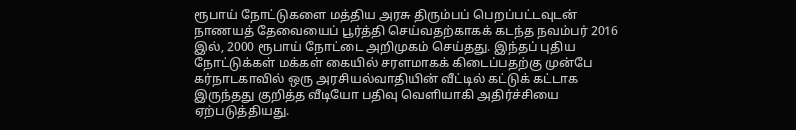ரூபாய் நோட்டுகளை மத்திய அரசு திரும்பப் பெறப்பட்டவுடன் நாணயத் தேவையைப் பூர்த்தி செய்வதற்காகக் கடந்த நவம்பர் 2016 இல், 2000 ரூபாய் நோட்டை அறிமுகம் செய்தது. இந்தப் புதிய நோட்டுக்கள் மக்கள் கையில் சரளமாகக் கிடைப்பதற்கு முன்பே கர்நாடகாவில் ஒரு அரசியல்வாதியின் வீட்டில் கட்டுக் கட்டாக இருந்தது குறித்த வீடியோ பதிவு வெளியாகி அதிர்ச்சியை ஏற்படுத்தியது.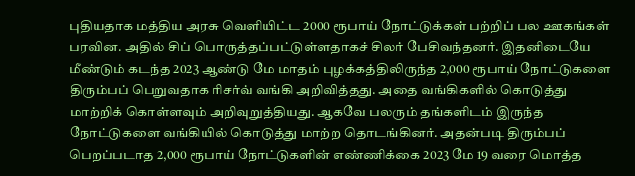புதியதாக மத்திய அரசு வெளியிட்ட 2000 ரூபாய் நோட்டுக்கள் பற்றிப் பல ஊகங்கள் பரவின. அதில் சிப் பொருத்தப்பட்டுள்ளதாகச் சிலர் பேசிவந்தனர். இதனிடையே மீண்டும் கடந்த 2023 ஆண்டு மே மாதம் புழக்கத்திலிருந்த 2,000 ரூபாய் நோட்டுகளை திரும்பப் பெறுவதாக ரிசர்வ் வங்கி அறிவித்தது. அதை வங்கிகளில் கொடுத்து மாற்றிக் கொள்ளவும் அறிவுறுத்தியது. ஆகவே பலரும் தங்களிடம் இருந்த நோட்டுகளை வங்கியில் கொடுத்து மாற்ற தொடங்கினர். அதன்படி திரும்பப் பெறப்படாத 2,000 ரூபாய் நோட்டுகளின் எண்ணிக்கை 2023 மே 19 வரை மொத்த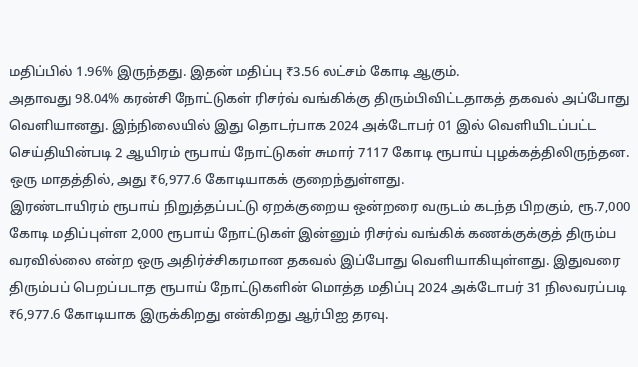மதிப்பில் 1.96% இருந்தது. இதன் மதிப்பு ₹3.56 லட்சம் கோடி ஆகும்.
அதாவது 98.04% கரன்சி நோட்டுகள் ரிசர்வ் வங்கிக்கு திரும்பிவிட்டதாகத் தகவல் அப்போது வெளியானது. இந்நிலையில் இது தொடர்பாக 2024 அக்டோபர் 01 இல் வெளியிடப்பட்ட செய்தியின்படி 2 ஆயிரம் ரூபாய் நோட்டுகள் சுமார் 7117 கோடி ரூபாய் புழக்கத்திலிருந்தன. ஒரு மாதத்தில், அது ₹6,977.6 கோடியாகக் குறைந்துள்ளது.
இரண்டாயிரம் ரூபாய் நிறுத்தப்பட்டு ஏறக்குறைய ஒன்றரை வருடம் கடந்த பிறகும், ரூ.7,000 கோடி மதிப்புள்ள 2,000 ரூபாய் நோட்டுகள் இன்னும் ரிசர்வ் வங்கிக் கணக்குக்குத் திரும்ப வரவில்லை என்ற ஒரு அதிர்ச்சிகரமான தகவல் இப்போது வெளியாகியுள்ளது. இதுவரை திரும்பப் பெறப்படாத ரூபாய் நோட்டுகளின் மொத்த மதிப்பு 2024 அக்டோபர் 31 நிலவரப்படி ₹6,977.6 கோடியாக இருக்கிறது என்கிறது ஆர்பிஐ தரவு.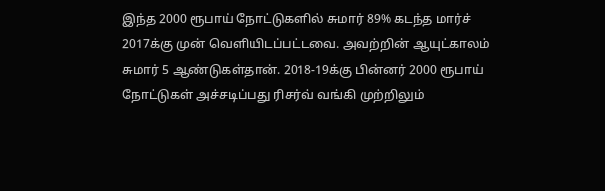இந்த 2000 ரூபாய் நோட்டுகளில் சுமார் 89% கடந்த மார்ச் 2017க்கு முன் வெளியிடப்பட்டவை. அவற்றின் ஆயுட்காலம் சுமார் 5 ஆண்டுகள்தான். 2018-19க்கு பின்னர் 2000 ரூபாய் நோட்டுகள் அச்சடிப்பது ரிசர்வ் வங்கி முற்றிலும்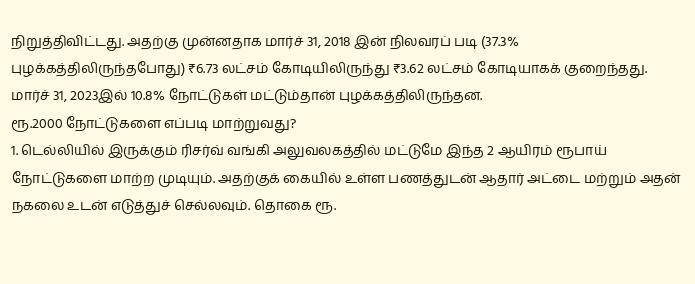நிறுத்திவிட்டது. அதற்கு முன்னதாக மார்ச் 31, 2018 இன் நிலவரப் படி (37.3% புழக்கத்திலிருந்தபோது) ₹6.73 லட்சம் கோடியிலிருந்து ₹3.62 லட்சம் கோடியாகக் குறைந்தது. மார்ச் 31, 2023இல் 10.8% நோட்டுகள் மட்டும்தான் புழக்கத்திலிருந்தன.
ரூ.2000 நோட்டுகளை எப்படி மாற்றுவது?
1. டெல்லியில் இருக்கும் ரிசர்வ் வங்கி அலுவலகத்தில் மட்டுமே இந்த 2 ஆயிரம் ரூபாய் நோட்டுகளை மாற்ற முடியும். அதற்குக் கையில் உள்ள பணத்துடன் ஆதார் அட்டை மற்றும் அதன் நகலை உடன் எடுத்துச் செல்லவும். தொகை ரூ.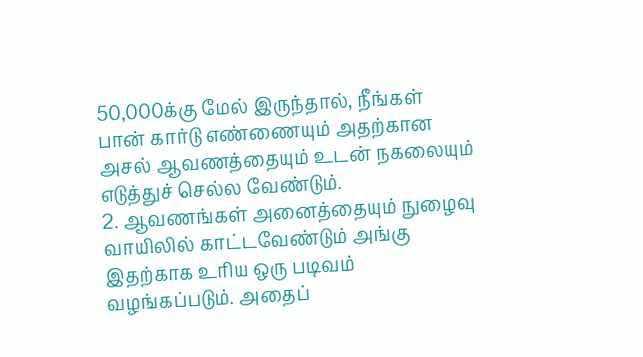50,000க்கு மேல் இருந்தால், நீங்கள் பான் கார்டு எண்ணையும் அதற்கான அசல் ஆவணத்தையும் உடன் நகலையும் எடுத்துச் செல்ல வேண்டும்.
2. ஆவணங்கள் அனைத்தையும் நுழைவு வாயிலில் காட்டவேண்டும் அங்கு இதற்காக உரிய ஒரு படிவம் வழங்கப்படும். அதைப்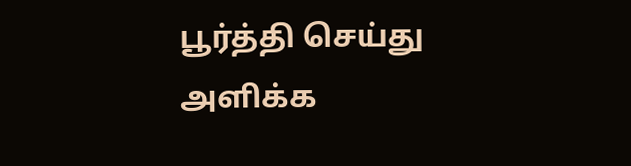பூர்த்தி செய்து அளிக்க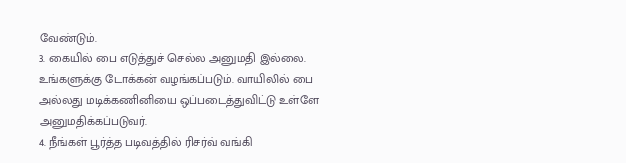வேண்டும்.
3. கையில் பை எடுத்துச் செல்ல அனுமதி இல்லை. உங்களுக்கு டோக்கன் வழங்கப்படும். வாயிலில் பை அல்லது மடிக்கணினியை ஒப்படைத்துவிட்டு உள்ளே அனுமதிக்கப்படுவர்.
4. நீங்கள் பூர்த்த படிவத்தில் ரிசர்வ் வங்கி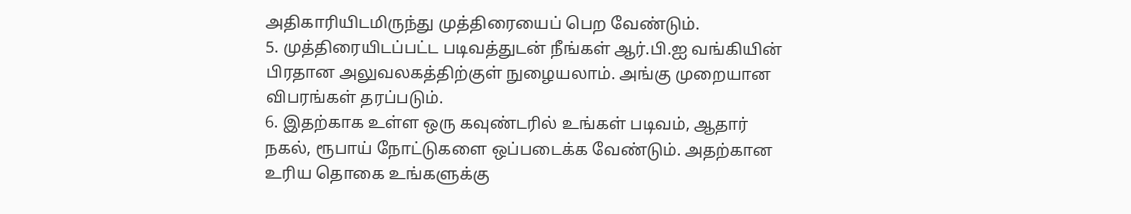அதிகாரியிடமிருந்து முத்திரையைப் பெற வேண்டும்.
5. முத்திரையிடப்பட்ட படிவத்துடன் நீங்கள் ஆர்.பி.ஐ வங்கியின் பிரதான அலுவலகத்திற்குள் நுழையலாம். அங்கு முறையான விபரங்கள் தரப்படும்.
6. இதற்காக உள்ள ஒரு கவுண்டரில் உங்கள் படிவம், ஆதார் நகல், ரூபாய் நோட்டுகளை ஒப்படைக்க வேண்டும். அதற்கான உரிய தொகை உங்களுக்கு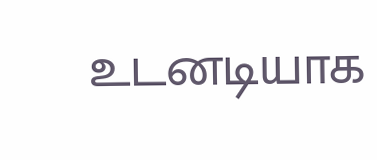உடனடியாக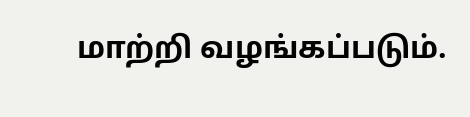மாற்றி வழங்கப்படும்.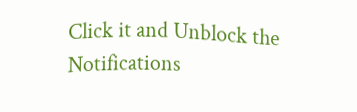Click it and Unblock the Notifications